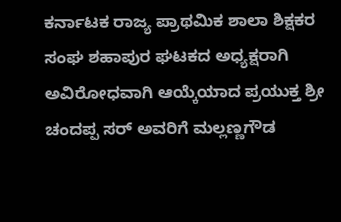ಕರ್ನಾಟಕ ರಾಜ್ಯ ಪ್ರಾಥಮಿಕ ಶಾಲಾ ಶಿಕ್ಷಕರ ಸಂಘ ಶಹಾಪುರ ಘಟಕದ ಅಧ್ಯಕ್ಷರಾಗಿ ಅವಿರೋಧವಾಗಿ ಆಯ್ಕೆಯಾದ ಪ್ರಯುಕ್ತ ಶ್ರೀ ಚಂದಪ್ಪ ಸರ್ ಅವರಿಗೆ ಮಲ್ಲಣ್ಣಗೌಡ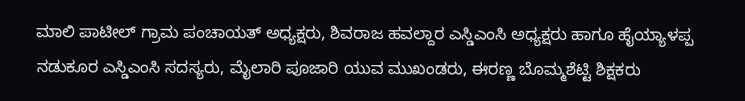ಮಾಲಿ ಪಾಟೀಲ್ ಗ್ರಾಮ ಪಂಚಾಯತ್ ಅಧ್ಯಕ್ಷರು, ಶಿವರಾಜ ಹವಲ್ದಾರ ಎಸ್ಡಿಎಂಸಿ ಅಧ್ಯಕ್ಷರು ಹಾಗೂ ಹೈಯ್ಯಾಳಪ್ಪ ನಡುಕೂರ ಎಸ್ಡಿಎಂಸಿ ಸದಸ್ಯರು, ಮೈಲಾರಿ ಪೂಜಾರಿ ಯುವ ಮುಖಂಡರು, ಈರಣ್ಣ ಬೊಮ್ಮಶೆಟ್ಟಿ ಶಿಕ್ಷಕರು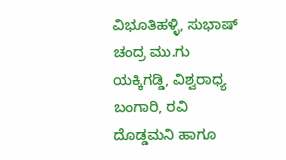ವಿಭೂತಿಹಳ್ಳಿ, ಸುಭಾಷ್ ಚಂದ್ರ ಮು.ಗು ಯಕ್ಕಿಗಡ್ಡಿ, ವಿಶ್ವರಾಧ್ಯ ಬಂಗಾರಿ, ರವಿ ದೊಡ್ಡಮನಿ ಹಾಗೂ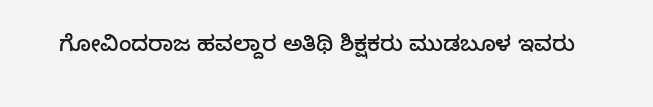ಗೋವಿಂದರಾಜ ಹವಲ್ದಾರ ಅತಿಥಿ ಶಿಕ್ಷಕರು ಮುಡಬೂಳ ಇವರು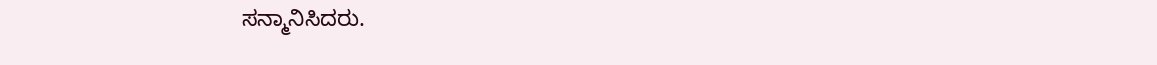ಸನ್ಮಾನಿಸಿದರು.